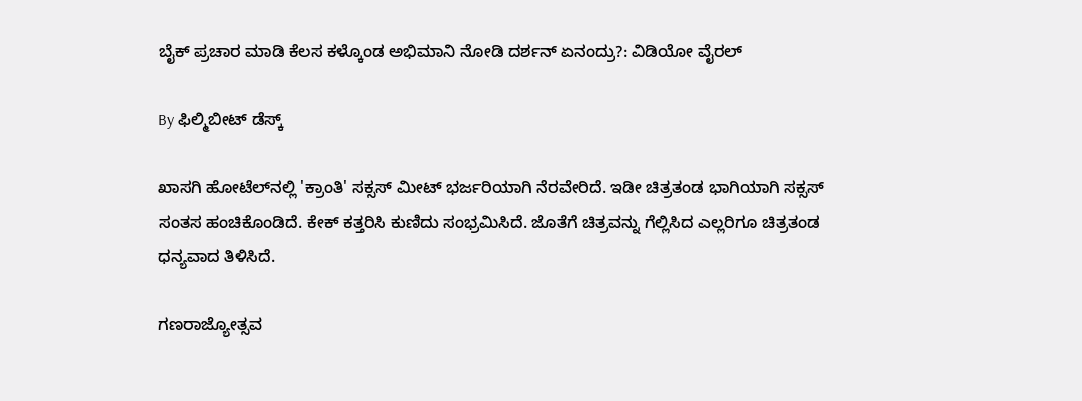ಬೈಕ್ ಪ್ರಚಾರ ಮಾಡಿ ಕೆಲಸ ಕಳ್ಕೊಂಡ ಅಭಿಮಾನಿ ನೋಡಿ ದರ್ಶನ್ ಏನಂದ್ರು?: ವಿಡಿಯೋ ವೈರಲ್

By ಫಿಲ್ಮಿಬೀಟ್ ಡೆಸ್ಕ್

ಖಾಸಗಿ ಹೋಟೆಲ್‌ನಲ್ಲಿ 'ಕ್ರಾಂತಿ' ಸಕ್ಸಸ್ ಮೀಟ್ ಭರ್ಜರಿಯಾಗಿ ನೆರವೇರಿದೆ. ಇಡೀ ಚಿತ್ರತಂಡ ಭಾಗಿಯಾಗಿ ಸಕ್ಸಸ್ ಸಂತಸ ಹಂಚಿಕೊಂಡಿದೆ. ಕೇಕ್‌ ಕತ್ತರಿಸಿ ಕುಣಿದು ಸಂಭ್ರಮಿಸಿದೆ. ಜೊತೆಗೆ ಚಿತ್ರವನ್ನು ಗೆಲ್ಲಿಸಿದ ಎಲ್ಲರಿಗೂ ಚಿತ್ರತಂಡ ಧನ್ಯವಾದ ತಿಳಿಸಿದೆ.

ಗಣರಾಜ್ಯೋತ್ಸವ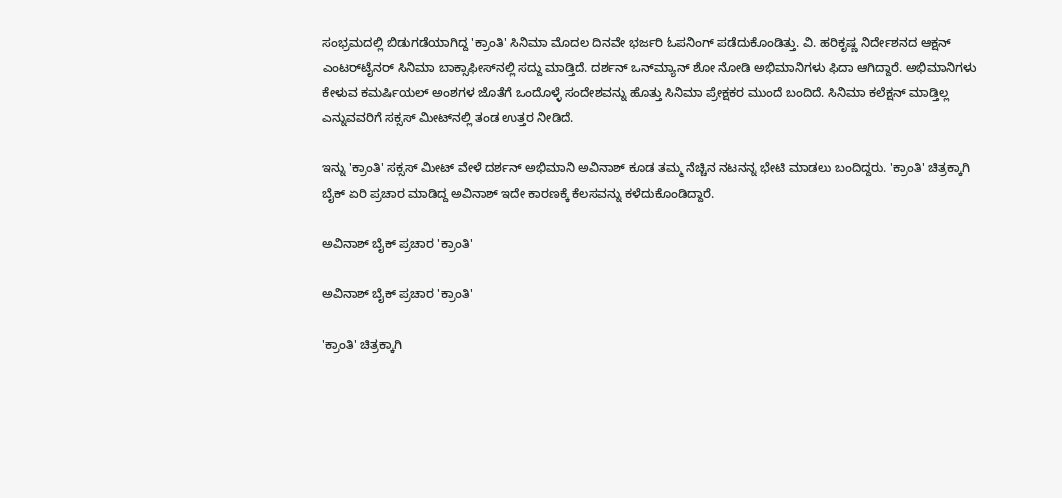ಸಂಭ್ರಮದಲ್ಲಿ ಬಿಡುಗಡೆಯಾಗಿದ್ದ 'ಕ್ರಾಂತಿ' ಸಿನಿಮಾ ಮೊದಲ ದಿನವೇ ಭರ್ಜರಿ ಓಪನಿಂಗ್ ಪಡೆದುಕೊಂಡಿತ್ತು. ವಿ. ಹರಿಕೃಷ್ಣ ನಿರ್ದೇಶನದ ಆಕ್ಷನ್ ಎಂಟರ್‌ಟೈನರ್ ಸಿನಿಮಾ ಬಾಕ್ಸಾಫೀಸ್‌ನಲ್ಲಿ ಸದ್ದು ಮಾಡ್ತಿದೆ. ದರ್ಶನ್ ಒನ್‌ಮ್ಯಾನ್ ಶೋ ನೋಡಿ ಅಭಿಮಾನಿಗಳು ಫಿದಾ ಆಗಿದ್ದಾರೆ. ಅಭಿಮಾನಿಗಳು ಕೇಳುವ ಕಮರ್ಷಿಯಲ್ ಅಂಶಗಳ ಜೊತೆಗೆ ಒಂದೊಳ್ಳೆ ಸಂದೇಶವನ್ನು ಹೊತ್ತು ಸಿನಿಮಾ ಪ್ರೇಕ್ಷಕರ ಮುಂದೆ ಬಂದಿದೆ. ಸಿನಿಮಾ ಕಲೆಕ್ಷನ್ ಮಾಡ್ತಿಲ್ಲ ಎನ್ನುವವರಿಗೆ ಸಕ್ಸಸ್ ಮೀಟ್‌ನಲ್ಲಿ ತಂಡ ಉತ್ತರ ನೀಡಿದೆ.

ಇನ್ನು 'ಕ್ರಾಂತಿ' ಸಕ್ಸಸ್ ಮೀಟ್ ವೇಳೆ ದರ್ಶನ್ ಅಭಿಮಾನಿ ಅವಿನಾಶ್ ಕೂಡ ತಮ್ಮ ನೆಚ್ಚಿನ ನಟನನ್ನ ಭೇಟಿ ಮಾಡಲು ಬಂದಿದ್ದರು. 'ಕ್ರಾಂತಿ' ಚಿತ್ರಕ್ಕಾಗಿ ಬೈಕ್ ಏರಿ ಪ್ರಚಾರ ಮಾಡಿದ್ದ ಅವಿನಾಶ್ ಇದೇ ಕಾರಣಕ್ಕೆ ಕೆಲಸವನ್ನು ಕಳೆದುಕೊಂಡಿದ್ದಾರೆ.

ಅವಿನಾಶ್ ಬೈಕ್ ಪ್ರಚಾರ 'ಕ್ರಾಂತಿ'

ಅವಿನಾಶ್ ಬೈಕ್ ಪ್ರಚಾರ 'ಕ್ರಾಂತಿ'

'ಕ್ರಾಂತಿ' ಚಿತ್ರಕ್ಕಾಗಿ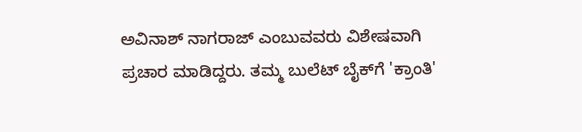ಅವಿನಾಶ್ ನಾಗರಾಜ್ ಎಂಬುವವರು ವಿಶೇಷವಾಗಿ ಪ್ರಚಾರ ಮಾಡಿದ್ದರು. ತಮ್ಮ ಬುಲೆಟ್ ಬೈಕ್‌ಗೆ 'ಕ್ರಾಂತಿ'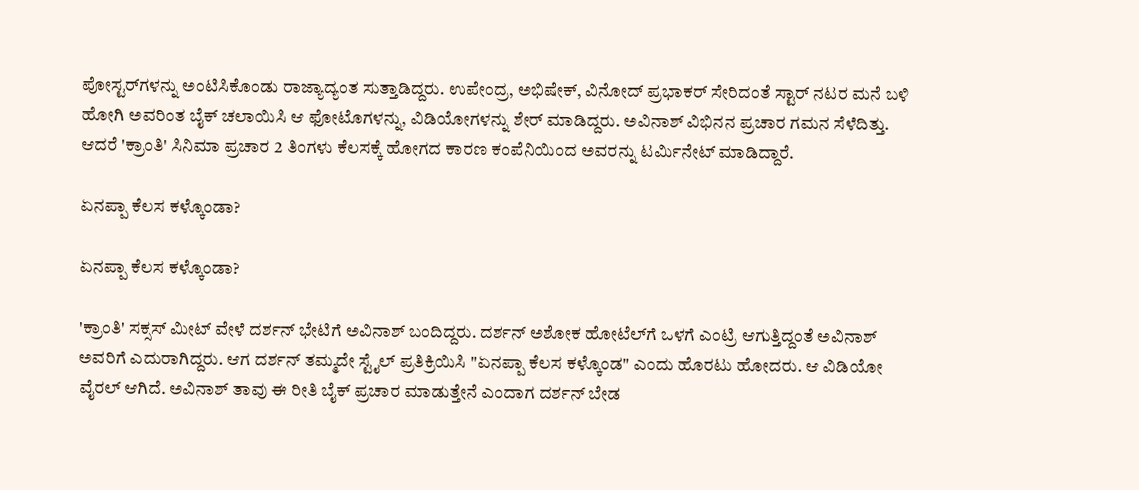ಪೋಸ್ಟರ್‌ಗಳನ್ನು ಅಂಟಿಸಿಕೊಂಡು ರಾಜ್ಯಾದ್ಯಂತ ಸುತ್ತಾಡಿದ್ದರು. ಉಪೇಂದ್ರ, ಅಭಿಷೇಕ್, ವಿನೋದ್ ಪ್ರಭಾಕರ್ ಸೇರಿದಂತೆ ಸ್ಟಾರ್ ನಟರ ಮನೆ ಬಳಿ ಹೋಗಿ ಅವರಿಂತ ಬೈಕ್ ಚಲಾಯಿಸಿ ಆ ಫೋಟೊಗಳನ್ನು, ವಿಡಿಯೋಗಳನ್ನು ಶೇರ್ ಮಾಡಿದ್ದರು. ಅವಿನಾಶ್ ವಿಭಿನನ ಪ್ರಚಾರ ಗಮನ ಸೆಳೆದಿತ್ತು. ಆದರೆ 'ಕ್ರಾಂತಿ' ಸಿನಿಮಾ ಪ್ರಚಾರ 2 ತಿಂಗಳು ಕೆಲಸಕ್ಕೆ ಹೋಗದ ಕಾರಣ ಕಂಪೆನಿಯಿಂದ ಅವರನ್ನು ಟರ್ಮಿನೇಟ್ ಮಾಡಿದ್ದಾರೆ.

ಏನಪ್ಪಾ ಕೆಲಸ ಕಳ್ಕೊಂಡಾ?

ಏನಪ್ಪಾ ಕೆಲಸ ಕಳ್ಕೊಂಡಾ?

'ಕ್ರಾಂತಿ' ಸಕ್ಸಸ್ ಮೀಟ್ ವೇಳೆ ದರ್ಶನ್‌ ಭೇಟಿಗೆ ಅವಿನಾಶ್ ಬಂದಿದ್ದರು. ದರ್ಶನ್ ಅಶೋಕ ಹೋಟೆಲ್‌ಗೆ ಒಳಗೆ ಎಂಟ್ರಿ ಆಗುತ್ತಿದ್ದಂತೆ ಅವಿನಾಶ್ ಅವರಿಗೆ ಎದುರಾಗಿದ್ದರು. ಆಗ ದರ್ಶನ್ ತಮ್ಮದೇ ಸ್ಟೈಲ್‌ ಪ್ರತಿಕ್ರಿಯಿಸಿ "ಏನಪ್ಪಾ ಕೆಲಸ ಕಳ್ಕೊಂಡ" ಎಂದು ಹೊರಟು ಹೋದರು. ಆ ವಿಡಿಯೋ ವೈರಲ್ ಆಗಿದೆ. ಅವಿನಾಶ್ ತಾವು ಈ ರೀತಿ ಬೈಕ್ ಪ್ರಚಾರ ಮಾಡುತ್ತೇನೆ ಎಂದಾಗ ದರ್ಶನ್ ಬೇಡ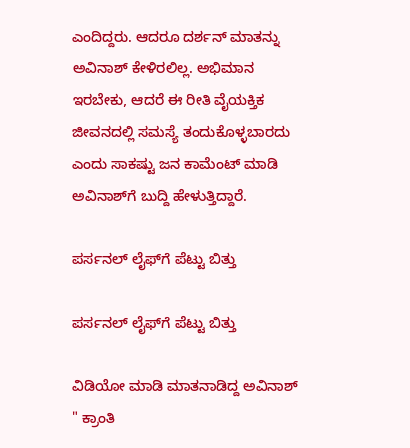ಎಂದಿದ್ದರು. ಆದರೂ ದರ್ಶನ್ ಮಾತನ್ನು ಅವಿನಾಶ್ ಕೇಳಿರಲಿಲ್ಲ. ಅಭಿಮಾನ ಇರಬೇಕು, ಆದರೆ ಈ ರೀತಿ ವೈಯಕ್ತಿಕ ಜೀವನದಲ್ಲಿ ಸಮಸ್ಯೆ ತಂದುಕೊಳ್ಳಬಾರದು ಎಂದು ಸಾಕಷ್ಟು ಜನ ಕಾಮೆಂಟ್ ಮಾಡಿ ಅವಿನಾಶ್‌ಗೆ ಬುದ್ದಿ ಹೇಳುತ್ತಿದ್ದಾರೆ.

ಪರ್ಸನಲ್ ಲೈಫ್‌ಗೆ ಪೆಟ್ಟು ಬಿತ್ತು

ಪರ್ಸನಲ್ ಲೈಫ್‌ಗೆ ಪೆಟ್ಟು ಬಿತ್ತು

ವಿಡಿಯೋ ಮಾಡಿ ಮಾತನಾಡಿದ್ದ ಅವಿನಾಶ್ " ಕ್ರಾಂತಿ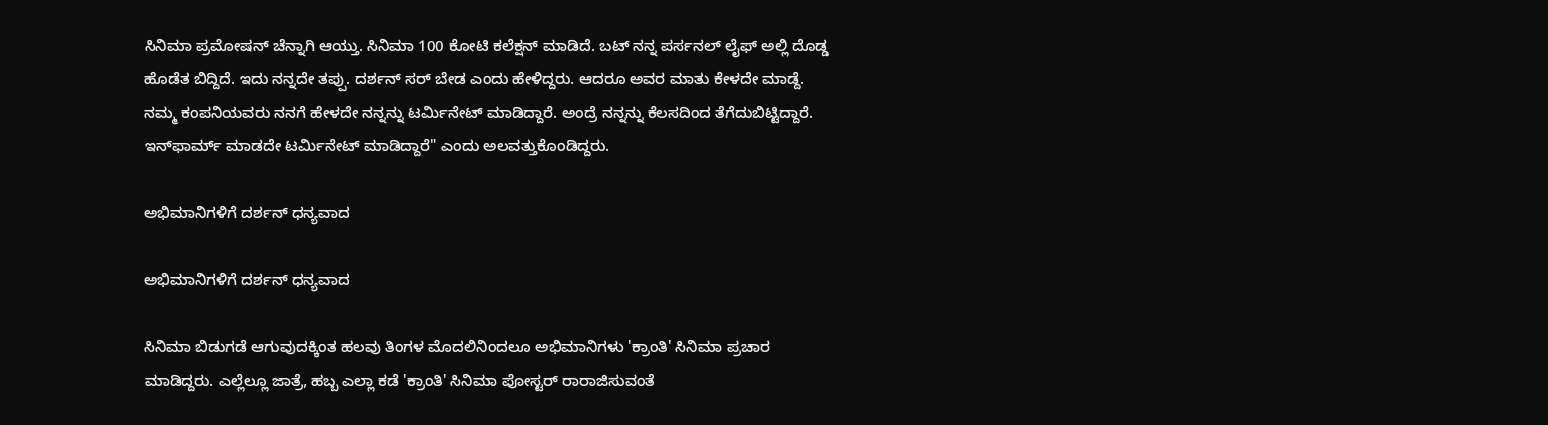ಸಿನಿಮಾ ಪ್ರಮೋಷನ್ ಚೆನ್ನಾಗಿ ಆಯ್ತು. ಸಿನಿಮಾ 100 ಕೋಟಿ ಕಲೆಕ್ಷನ್ ಮಾಡಿದೆ. ಬಟ್ ನನ್ನ ಪರ್ಸನಲ್ ಲೈಫ್‌ ಅಲ್ಲಿ ದೊಡ್ಡ ಹೊಡೆತ ಬಿದ್ದಿದೆ. ಇದು ನನ್ನದೇ ತಪ್ಪು. ದರ್ಶನ್ ಸರ್ ಬೇಡ ಎಂದು ಹೇಳಿದ್ದರು. ಆದರೂ ಅವರ ಮಾತು ಕೇಳದೇ ಮಾಡ್ದೆ. ನಮ್ಮ ಕಂಪನಿಯವರು ನನಗೆ ಹೇಳದೇ ನನ್ನನ್ನು ಟರ್ಮಿನೇಟ್ ಮಾಡಿದ್ದಾರೆ. ಅಂದ್ರೆ ನನ್ನನ್ನು ಕೆಲಸದಿಂದ ತೆಗೆದುಬಿಟ್ಟಿದ್ದಾರೆ. ಇನ್‌ಫಾರ್ಮ್‌ ಮಾಡದೇ ಟರ್ಮಿನೇಟ್ ಮಾಡಿದ್ದಾರೆ" ಎಂದು ಅಲವತ್ತುಕೊಂಡಿದ್ದರು.

ಅಭಿಮಾನಿಗಳಿಗೆ ದರ್ಶನ್ ಧನ್ಯವಾದ

ಅಭಿಮಾನಿಗಳಿಗೆ ದರ್ಶನ್ ಧನ್ಯವಾದ

ಸಿನಿಮಾ ಬಿಡುಗಡೆ ಆಗುವುದಕ್ಕಿಂತ ಹಲವು ತಿಂಗಳ ಮೊದಲಿನಿಂದಲೂ ಅಭಿಮಾನಿಗಳು 'ಕ್ರಾಂತಿ' ಸಿನಿಮಾ ಪ್ರಚಾರ ಮಾಡಿದ್ದರು. ಎಲ್ಲೆಲ್ಲೂ ಜಾತ್ರೆ, ಹಬ್ಬ ಎಲ್ಲಾ ಕಡೆ 'ಕ್ರಾಂತಿ' ಸಿನಿಮಾ ಪೋಸ್ಟರ್ ರಾರಾಜಿಸುವಂತೆ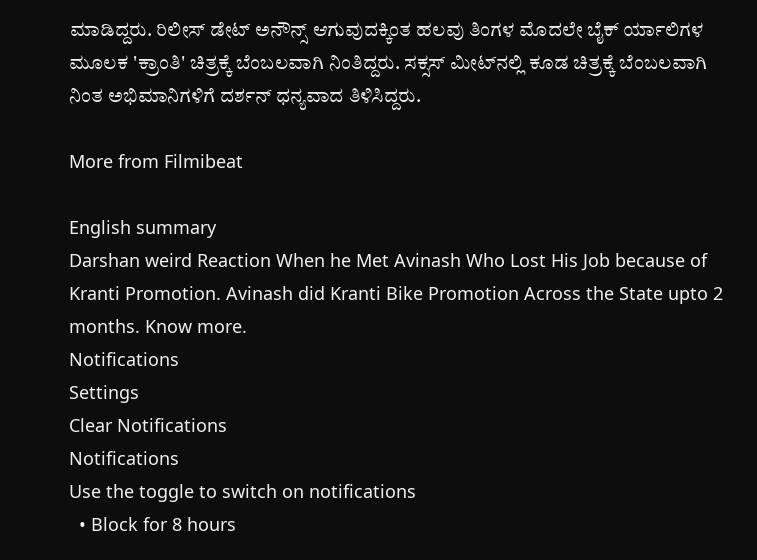ಮಾಡಿದ್ದರು. ರಿಲೀಸ್ ಡೇಟ್ ಅನೌನ್ಸ್ ಆಗುವುದಕ್ಕಿಂತ ಹಲವು ತಿಂಗಳ ಮೊದಲೇ ಬೈಕ್ ರ್ಯಾಲಿಗಳ ಮೂಲಕ 'ಕ್ರಾಂತಿ' ಚಿತ್ರಕ್ಕೆ ಬೆಂಬಲವಾಗಿ ನಿಂತಿದ್ದರು. ಸಕ್ಸಸ್ ಮೀಟ್‌ನಲ್ಲಿ ಕೂಡ ಚಿತ್ರಕ್ಕೆ ಬೆಂಬಲವಾಗಿ ನಿಂತ ಅಭಿಮಾನಿಗಳಿಗೆ ದರ್ಶನ್ ಧನ್ಯವಾದ ತಿಳಿಸಿದ್ದರು.

More from Filmibeat

English summary
Darshan weird Reaction When he Met Avinash Who Lost His Job because of Kranti Promotion. Avinash did Kranti Bike Promotion Across the State upto 2 months. Know more.
Notifications
Settings
Clear Notifications
Notifications
Use the toggle to switch on notifications
  • Block for 8 hours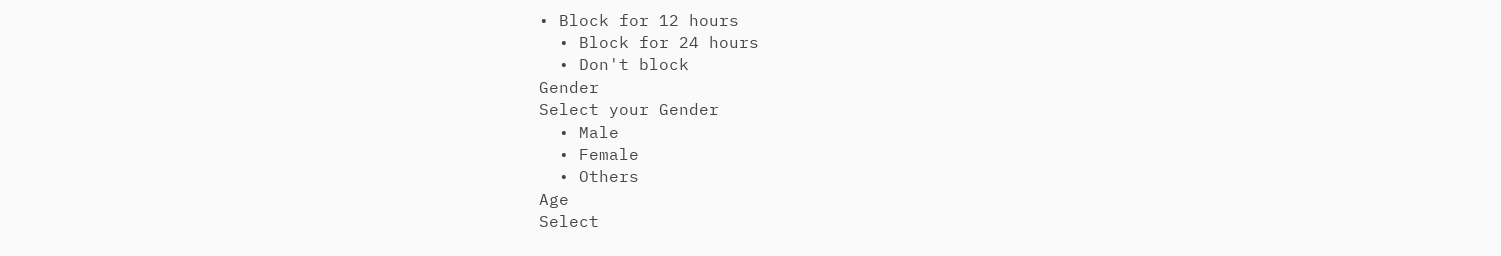• Block for 12 hours
  • Block for 24 hours
  • Don't block
Gender
Select your Gender
  • Male
  • Female
  • Others
Age
Select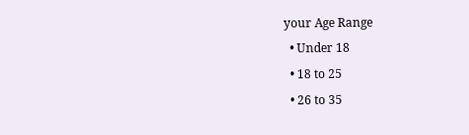your Age Range
  • Under 18
  • 18 to 25
  • 26 to 35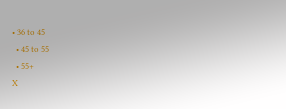• 36 to 45
  • 45 to 55
  • 55+
X